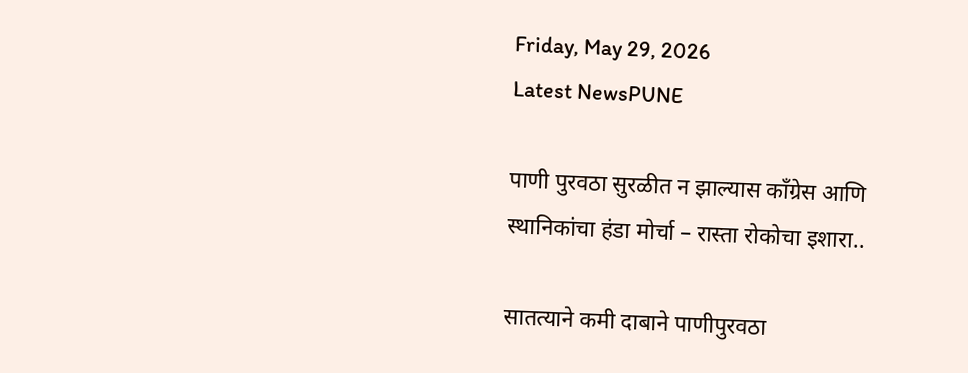Friday, May 29, 2026
Latest NewsPUNE

पाणी पुरवठा सुरळीत न झाल्यास काँग्रेस आणि स्थानिकांचा हंडा मोर्चा – रास्ता रोकोचा इशारा..

सातत्याने कमी दाबाने पाणीपुरवठा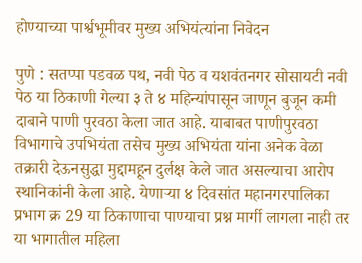होण्याच्या पार्श्वभूमीवर मुख्य अभियंत्यांना निवेदन

पुणे : सतप्पा पडवळ पथ, नवी पेठ व यशवंतनगर सोसायटी नवी पेठ या ठिकाणी गेल्या ३ ते ४ महिन्यांपासून जाणून बुजून कमी दाबाने पाणी पुरवठा केला जात आहे. याबाबत पाणीपुरवठा विभागाचे उपभियंता तसेच मुख्य अभियंता यांना अनेक वेळा तक्रारी देऊनसुद्धा मुद्दामहून दुर्लक्ष केले जात असल्याचा आरोप स्थानिकांनी केला आहे. येणाऱ्या ४ दिवसांत महानगरपालिका प्रभाग क्र 29 या ठिकाणाचा पाण्याचा प्रश्न मार्गी लागला नाही तर या भागातील महिला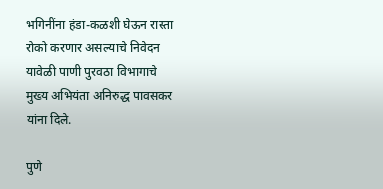भगिनींना हंडा-कळशी घेऊन रास्ता रोको करणार असल्याचे निवेदन यावेळी पाणी पुरवठा विभागाचे मुख्य अभियंता अनिरुद्ध पावसकर यांना दिले.

पुणे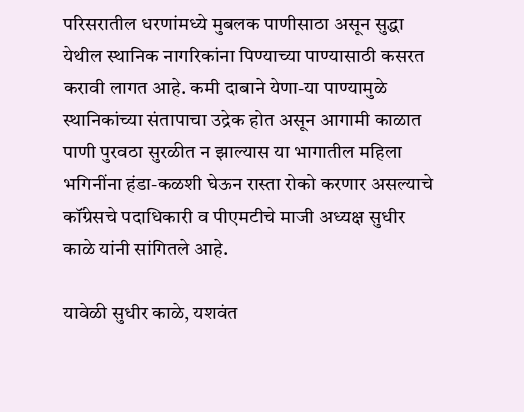परिसरातील धरणांमध्ये मुबलक पाणीसाठा असून सुद्धा येथील स्थानिक नागरिकांना पिण्याच्या पाण्यासाठी कसरत करावी लागत आहे. कमी दाबाने येणा-या पाण्यामुळे स्थानिकांच्या संतापाचा उद्रेक होत असून आगामी काळात पाणी पुरवठा सुरळीत न झाल्यास या भागातील महिला भगिनींना हंडा-कळशी घेऊन रास्ता रोको करणार असल्याचे कॉंग्रेसचे पदाधिकारी व पीएमटीचे माजी अध्यक्ष सुधीर काळे यांनी सांगितले आहे.

यावेळी सुधीर काळे, यशवंत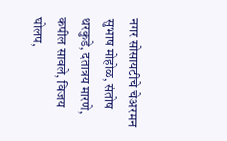नगर सोसायटीचे चेअरमन सुभाष मोहोळ, संतोष थरकुडे, दतात्रय मारणे, कपील सावले, विजय घोलप,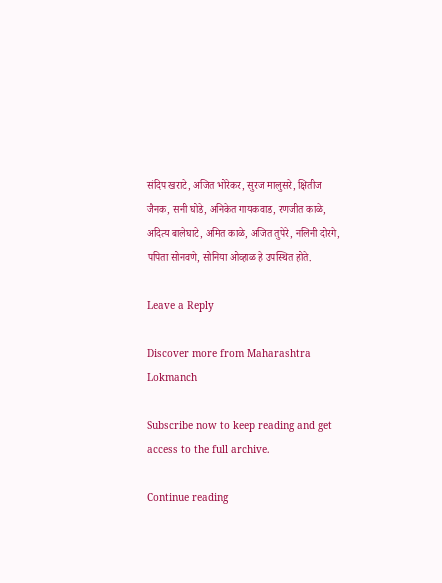संदिप खराटे, अजित भोरेकर, सुरज मालुसरे, क्षितीज जैनक, सनी घोडे, अनिकेत गायकवाड, रणजीत काळे, अदित्य बालेघाटे, अमित काळे, अजित तुपेरे, नलिनी दोरगे, पपिता सोनवणे, सोनिया ओव्हाळ हे उपस्थित होते.

Leave a Reply

Discover more from Maharashtra Lokmanch

Subscribe now to keep reading and get access to the full archive.

Continue reading